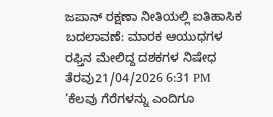ಜಪಾನ್ ರಕ್ಷಣಾ ನೀತಿಯಲ್ಲಿ ಐತಿಹಾಸಿಕ ಬದಲಾವಣೆ: ಮಾರಕ ಆಯುಧಗಳ ರಫ್ತಿನ ಮೇಲಿದ್ದ ದಶಕಗಳ ನಿಷೇಧ ತೆರವು21/04/2026 6:31 PM
’ಕೆಲವು ಗೆರೆಗಳನ್ನು ಎಂದಿಗೂ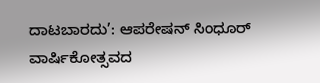ದಾಟಬಾರದು’: ಆಪರೇಷನ್ ಸಿಂಧೂರ್ ವಾರ್ಷಿಕೋತ್ಸವದ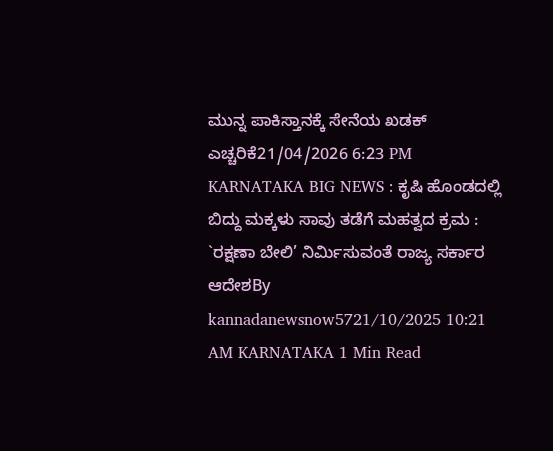ಮುನ್ನ ಪಾಕಿಸ್ತಾನಕ್ಕೆ ಸೇನೆಯ ಖಡಕ್ ಎಚ್ಚರಿಕೆ21/04/2026 6:23 PM
KARNATAKA BIG NEWS : ಕೃಷಿ ಹೊಂಡದಲ್ಲಿ ಬಿದ್ದು ಮಕ್ಕಳು ಸಾವು ತಡೆಗೆ ಮಹತ್ವದ ಕ್ರಮ : `ರಕ್ಷಣಾ ಬೇಲಿ’ ನಿರ್ಮಿಸುವಂತೆ ರಾಜ್ಯ ಸರ್ಕಾರ ಆದೇಶBy kannadanewsnow5721/10/2025 10:21 AM KARNATAKA 1 Min Read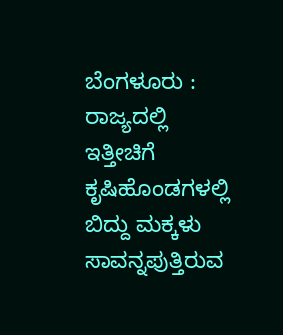ಬೆಂಗಳೂರು : ರಾಜ್ಯದಲ್ಲಿ ಇತ್ತೀಚಿಗೆ ಕೃಷಿಹೊಂಡಗಳಲ್ಲಿ ಬಿದ್ದು ಮಕ್ಕಳು ಸಾವನ್ನಪುತ್ತಿರುವ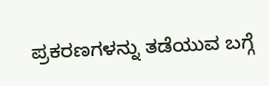ಪ್ರಕರಣಗಳನ್ನು ತಡೆಯುವ ಬಗ್ಗೆ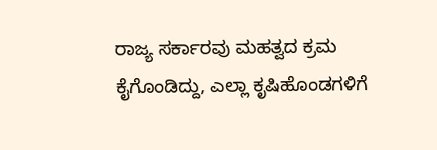ರಾಜ್ಯ ಸರ್ಕಾರವು ಮಹತ್ವದ ಕ್ರಮ ಕೈಗೊಂಡಿದ್ದು, ಎಲ್ಲಾ ಕೃಷಿಹೊಂಡಗಳಿಗೆ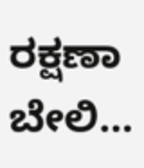ರಕ್ಷಣಾ ಬೇಲಿ…